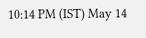10:14 PM (IST) May 14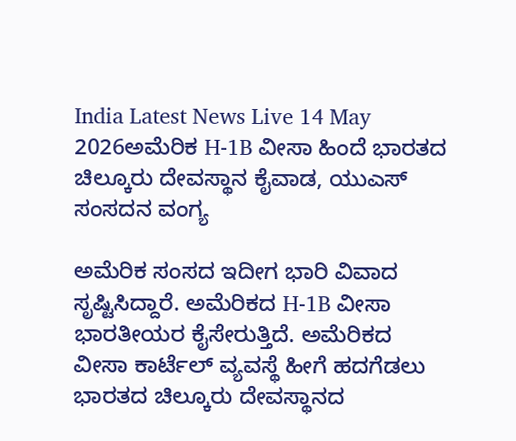India Latest News Live 14 May 2026ಅಮೆರಿಕ H-1B ವೀಸಾ ಹಿಂದೆ ಭಾರತದ ಚಿಲ್ಕೂರು ದೇವಸ್ಥಾನ ಕೈವಾಡ, ಯುಎಸ್ ಸಂಸದನ ವಂಗ್ಯ

ಅಮೆರಿಕ ಸಂಸದ ಇದೀಗ ಭಾರಿ ವಿವಾದ ಸೃಷ್ಟಿಸಿದ್ದಾರೆ. ಅಮೆರಿಕದ H-1B ವೀಸಾ ಭಾರತೀಯರ ಕೈಸೇರುತ್ತಿದೆ. ಅಮೆರಿಕದ ವೀಸಾ ಕಾರ್ಟೆಲ್ ವ್ಯವಸ್ಥೆ ಹೀಗೆ ಹದಗೆಡಲು ಭಾರತದ ಚಿಲ್ಕೂರು ದೇವಸ್ಥಾನದ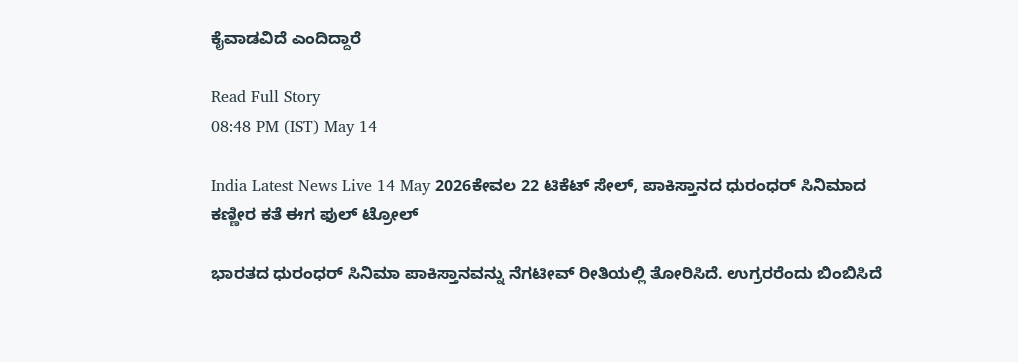ಕೈವಾಡವಿದೆ ಎಂದಿದ್ದಾರೆ

Read Full Story
08:48 PM (IST) May 14

India Latest News Live 14 May 2026ಕೇವಲ 22 ಟಿಕೆಟ್ ಸೇಲ್, ಪಾಕಿಸ್ತಾನದ ಧುರಂಧರ್ ಸಿನಿಮಾದ ಕಣ್ಣೀರ ಕತೆ ಈಗ ಫುಲ್ ಟ್ರೋಲ್

ಭಾರತದ ಧುರಂಧರ್ ಸಿನಿಮಾ ಪಾಕಿಸ್ತಾನವನ್ನು ನೆಗಟೀವ್ ರೀತಿಯಲ್ಲಿ ತೋರಿಸಿದೆ. ಉಗ್ರರರೆಂದು ಬಿಂಬಿಸಿದೆ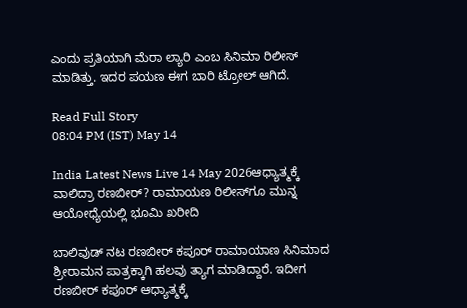ಎಂದು ಪ್ರತಿಯಾಗಿ ಮೆರಾ ಲ್ಯಾರಿ ಎಂಬ ಸಿನಿಮಾ ರಿಲೀಸ್ ಮಾಡಿತ್ತು. ಇದರ ಪಯಣ ಈಗ ಬಾರಿ ಟ್ರೋಲ್ ಆಗಿದೆ.

Read Full Story
08:04 PM (IST) May 14

India Latest News Live 14 May 2026ಆಧ್ಯಾತ್ಮಕ್ಕೆ ವಾಲಿದ್ರಾ ರಣಬೀರ್? ರಾಮಾಯಣ ರಿಲೀಸ್‌ಗೂ ಮುನ್ನ ಆಯೋಧ್ಯೆಯಲ್ಲಿ ಭೂಮಿ ಖರೀದಿ

ಬಾಲಿವುಡ್ ನಟ ರಣಬೀರ್ ಕಪೂರ್ ರಾಮಾಯಾಣ ಸಿನಿಮಾದ ಶ್ರೀರಾಮನ ಪಾತ್ರಕ್ಕಾಗಿ ಹಲವು ತ್ಯಾಗ ಮಾಡಿದ್ದಾರೆ. ಇದೀಗ ರಣಬೀರ್ ಕಪೂರ್ ಆಧ್ಯಾತ್ಮಕ್ಕೆ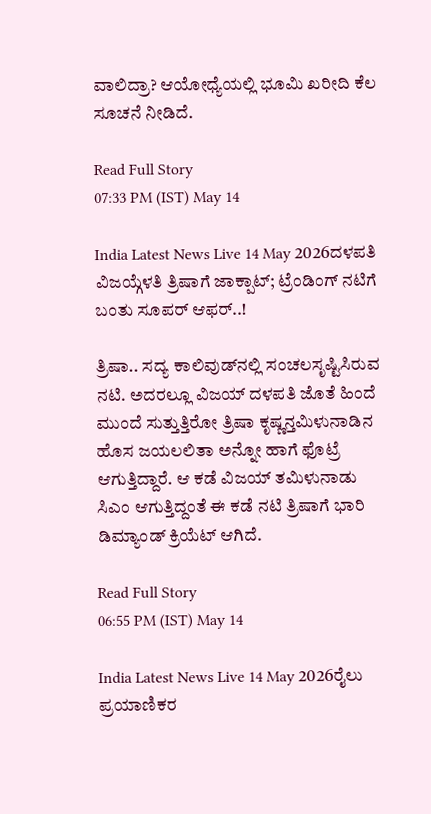ವಾಲಿದ್ರಾ? ಆಯೋಧ್ಯೆಯಲ್ಲಿ ಭೂಮಿ ಖರೀದಿ ಕೆಲ ಸೂಚನೆ ನೀಡಿದೆ.

Read Full Story
07:33 PM (IST) May 14

India Latest News Live 14 May 2026ದಳಪತಿ ವಿಜಯ್ಗೆಳತಿ ತ್ರಿಷಾಗೆ ಜಾಕ್ಪಾಟ್; ಟ್ರೆಂಡಿಂಗ್ ನಟಿಗೆ ಬಂತು ಸೂಪರ್ ಆಫರ್..!

ತ್ರಿಷಾ.. ಸದ್ಯ ಕಾಲಿವುಡ್‌ನಲ್ಲಿ ಸಂಚಲಸೃಷ್ಟಿಸಿರುವ ನಟಿ. ಅದರಲ್ಲೂ ವಿಜಯ್ ದಳಪತಿ ಜೊತೆ ಹಿಂದೆ ಮುಂದೆ ಸುತ್ತುತ್ತಿರೋ ತ್ರಿಷಾ ಕೃಷ್ಣನ್ತಮಿಳುನಾಡಿನ ಹೊಸ ಜಯಲಲಿತಾ ಅನ್ನೋ ಹಾಗೆ ಫೊಟ್ರೆ ಆಗುತ್ತಿದ್ದಾರೆ. ಆ ಕಡೆ ವಿಜಯ್ ತಮಿಳುನಾಡು ಸಿಎಂ ಆಗುತ್ತಿದ್ದಂತೆ ಈ ಕಡೆ ನಟಿ ತ್ರಿಷಾಗೆ ಭಾರಿ ಡಿಮ್ಯಾಂಡ್ ಕ್ರಿಯೆಟ್ ಆಗಿದೆ.

Read Full Story
06:55 PM (IST) May 14

India Latest News Live 14 May 2026ರೈಲು ಪ್ರಯಾಣಿಕರ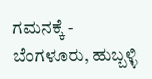ಗಮನಕ್ಕೆ - ಬೆಂಗಳೂರು, ಹುಬ್ಬಳ್ಳಿ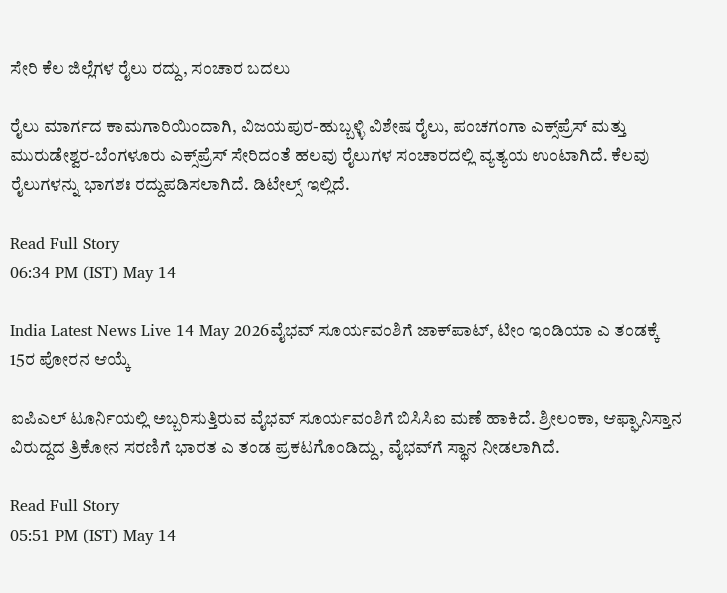ಸೇರಿ ಕೆಲ ಜಿಲ್ಲೆಗಳ ರೈಲು ರದ್ದು, ಸಂಚಾರ ಬದಲು

ರೈಲು ಮಾರ್ಗದ ಕಾಮಗಾರಿಯಿಂದಾಗಿ, ವಿಜಯಪುರ-ಹುಬ್ಬಳ್ಳಿ ವಿಶೇಷ ರೈಲು, ಪಂಚಗಂಗಾ ಎಕ್ಸ್‌ಪ್ರೆಸ್ ಮತ್ತು ಮುರುಡೇಶ್ವರ-ಬೆಂಗಳೂರು ಎಕ್ಸ್‌ಪ್ರೆಸ್ ಸೇರಿದಂತೆ ಹಲವು ರೈಲುಗಳ ಸಂಚಾರದಲ್ಲಿ ವ್ಯತ್ಯಯ ಉಂಟಾಗಿದೆ. ಕೆಲವು ರೈಲುಗಳನ್ನು ಭಾಗಶಃ ರದ್ದುಪಡಿಸಲಾಗಿದೆ. ಡಿಟೇಲ್ಸ್ ಇಲ್ಲಿದೆ.

Read Full Story
06:34 PM (IST) May 14

India Latest News Live 14 May 2026ವೈಭವ್ ಸೂರ್ಯವಂಶಿಗೆ ಜಾಕ್‌ಪಾಟ್, ಟೀಂ ಇಂಡಿಯಾ ಎ ತಂಡಕ್ಕೆ 15ರ ಪೋರನ ಆಯ್ಕೆ

ಐಪಿಎಲ್ ಟೂರ್ನಿಯಲ್ಲಿ ಅಬ್ಬರಿಸುತ್ತಿರುವ ವೈಭವ್ ಸೂರ್ಯವಂಶಿಗೆ ಬಿಸಿಸಿಐ ಮಣೆ ಹಾಕಿದೆ. ಶ್ರೀಲಂಕಾ, ಆಫ್ಘಾನಿಸ್ತಾನ ವಿರುದ್ದದ ತ್ರಿಕೋನ ಸರಣಿಗೆ ಭಾರತ ಎ ತಂಡ ಪ್ರಕಟಗೊಂಡಿದ್ದು, ವೈಭವ್‌ಗೆ ಸ್ಥಾನ ನೀಡಲಾಗಿದೆ.

Read Full Story
05:51 PM (IST) May 14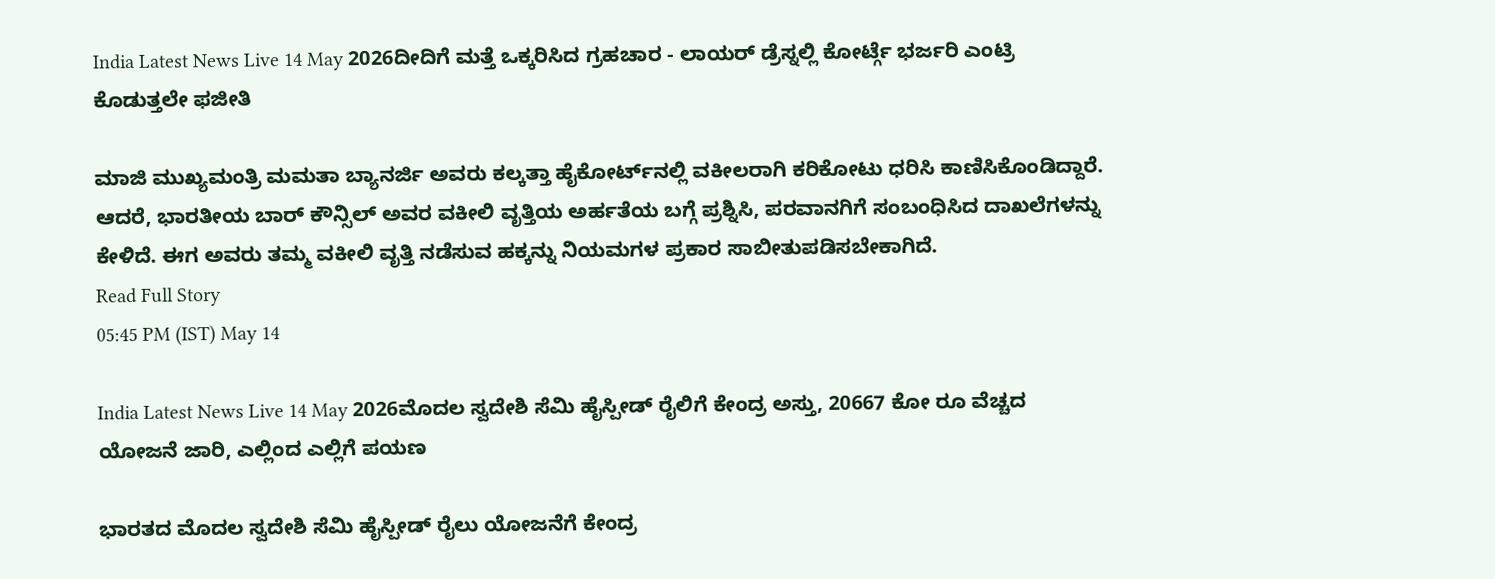India Latest News Live 14 May 2026ದೀದಿಗೆ ಮತ್ತೆ ಒಕ್ಕರಿಸಿದ ಗ್ರಹಚಾರ - ಲಾಯರ್ ಡ್ರೆಸ್ನಲ್ಲಿ ಕೋರ್ಟ್ಗೆ ಭರ್ಜರಿ ಎಂಟ್ರಿ ಕೊಡುತ್ತಲೇ ಫಜೀತಿ

ಮಾಜಿ ಮುಖ್ಯಮಂತ್ರಿ ಮಮತಾ ಬ್ಯಾನರ್ಜಿ ಅವರು ಕಲ್ಕತ್ತಾ ಹೈಕೋರ್ಟ್‌ನಲ್ಲಿ ವಕೀಲರಾಗಿ ಕರಿಕೋಟು ಧರಿಸಿ ಕಾಣಿಸಿಕೊಂಡಿದ್ದಾರೆ. ಆದರೆ, ಭಾರತೀಯ ಬಾರ್ ಕೌನ್ಸಿಲ್ ಅವರ ವಕೀಲಿ ವೃತ್ತಿಯ ಅರ್ಹತೆಯ ಬಗ್ಗೆ ಪ್ರಶ್ನಿಸಿ, ಪರವಾನಗಿಗೆ ಸಂಬಂಧಿಸಿದ ದಾಖಲೆಗಳನ್ನು ಕೇಳಿದೆ. ಈಗ ಅವರು ತಮ್ಮ ವಕೀಲಿ ವೃತ್ತಿ ನಡೆಸುವ ಹಕ್ಕನ್ನು ನಿಯಮಗಳ ಪ್ರಕಾರ ಸಾಬೀತುಪಡಿಸಬೇಕಾಗಿದೆ.
Read Full Story
05:45 PM (IST) May 14

India Latest News Live 14 May 2026ಮೊದಲ ಸ್ವದೇಶಿ ಸೆಮಿ ಹೈಸ್ಪೀಡ್‌ ರೈಲಿಗೆ ಕೇಂದ್ರ ಅಸ್ತು, 20667 ಕೋ ರೂ ವೆಚ್ಚದ ಯೋಜನೆ ಜಾರಿ, ಎಲ್ಲಿಂದ ಎಲ್ಲಿಗೆ ಪಯಣ

ಭಾರತದ ಮೊದಲ ಸ್ವದೇಶಿ ಸೆಮಿ ಹೈಸ್ಪೀಡ್ ರೈಲು ಯೋಜನೆಗೆ ಕೇಂದ್ರ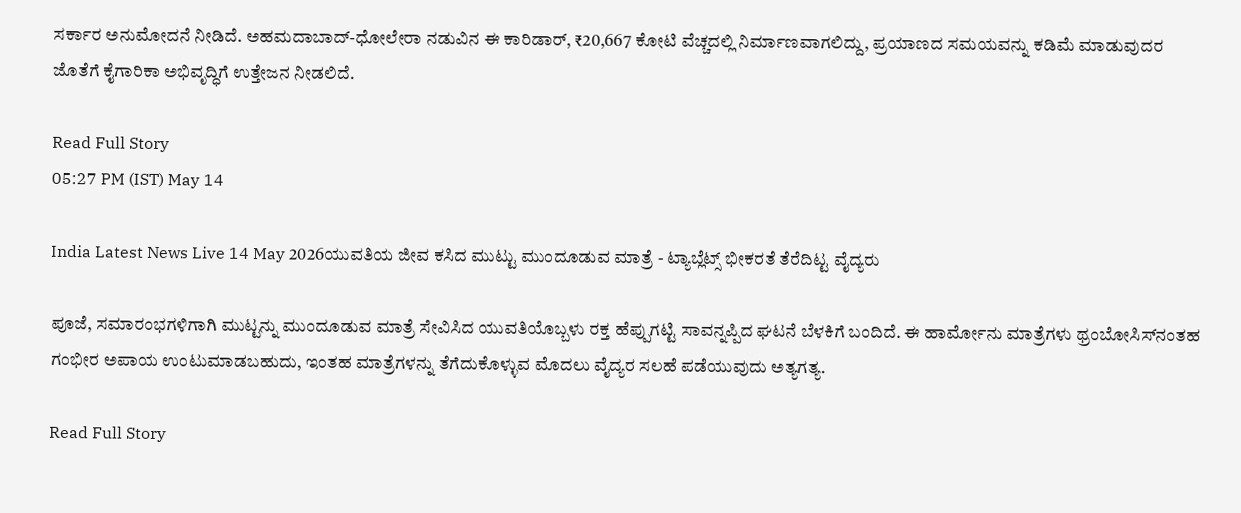ಸರ್ಕಾರ ಅನುಮೋದನೆ ನೀಡಿದೆ. ಅಹಮದಾಬಾದ್-ಧೋಲೇರಾ ನಡುವಿನ ಈ ಕಾರಿಡಾರ್, ₹20,667 ಕೋಟಿ ವೆಚ್ಚದಲ್ಲಿ ನಿರ್ಮಾಣವಾಗಲಿದ್ದು, ಪ್ರಯಾಣದ ಸಮಯವನ್ನು ಕಡಿಮೆ ಮಾಡುವುದರ ಜೊತೆಗೆ ಕೈಗಾರಿಕಾ ಅಭಿವೃದ್ಧಿಗೆ ಉತ್ತೇಜನ ನೀಡಲಿದೆ.

Read Full Story
05:27 PM (IST) May 14

India Latest News Live 14 May 2026ಯುವತಿಯ ಜೀವ ಕಸಿದ ಮುಟ್ಟು ಮುಂದೂಡುವ ಮಾತ್ರೆ - ಟ್ಯಾಬ್ಲೆಟ್ಸ್ ಭೀಕರತೆ ತೆರೆದಿಟ್ಟ ವೈದ್ಯರು

ಪೂಜೆ, ಸಮಾರಂಭಗಳಿಗಾಗಿ ಮುಟ್ಟನ್ನು ಮುಂದೂಡುವ ಮಾತ್ರೆ ಸೇವಿಸಿದ ಯುವತಿಯೊಬ್ಬಳು ರಕ್ತ ಹೆಪ್ಪುಗಟ್ಟಿ ಸಾವನ್ನಪ್ಪಿದ ಘಟನೆ ಬೆಳಕಿಗೆ ಬಂದಿದೆ. ಈ ಹಾರ್ಮೋನು ಮಾತ್ರೆಗಳು ಥ್ರಂಬೋಸಿಸ್‌ನಂತಹ ಗಂಭೀರ ಅಪಾಯ ಉಂಟುಮಾಡಬಹುದು, ಇಂತಹ ಮಾತ್ರೆಗಳನ್ನು ತೆಗೆದುಕೊಳ್ಳುವ ಮೊದಲು ವೈದ್ಯರ ಸಲಹೆ ಪಡೆಯುವುದು ಅತ್ಯಗತ್ಯ.

Read Full Story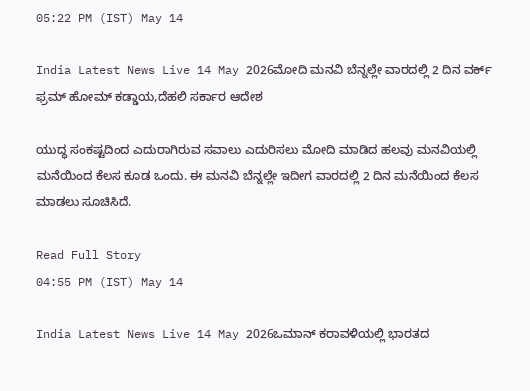05:22 PM (IST) May 14

India Latest News Live 14 May 2026ಮೋದಿ ಮನವಿ ಬೆನ್ನಲ್ಲೇ ವಾರದಲ್ಲಿ 2 ದಿನ ವರ್ಕ್ ಫ್ರಮ್ ಹೋಮ್ ಕಡ್ಡಾಯ,ದೆಹಲಿ ಸರ್ಕಾರ ಆದೇಶ

ಯುದ್ಧ ಸಂಕಷ್ಟದಿಂದ ಎದುರಾಗಿರುವ ಸವಾಲು ಎದುರಿಸಲು ಮೋದಿ ಮಾಡಿದ ಹಲವು ಮನವಿಯಲ್ಲಿ ಮನೆಯಿಂದ ಕೆಲಸ ಕೂಡ ಒಂದು. ಈ ಮನವಿ ಬೆನ್ನಲ್ಲೇ ಇದೀಗ ವಾರದಲ್ಲಿ 2 ದಿನ ಮನೆಯಿಂದ ಕೆಲಸ ಮಾಡಲು ಸೂಚಿಸಿದೆ.

Read Full Story
04:55 PM (IST) May 14

India Latest News Live 14 May 2026ಒಮಾನ್ ಕರಾವಳಿಯಲ್ಲಿ ಭಾರತದ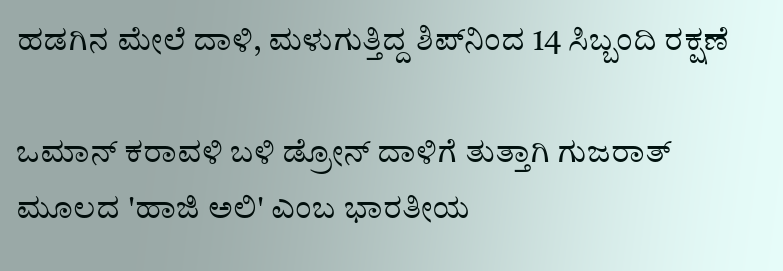ಹಡಗಿನ ಮೇಲೆ ದಾಳಿ, ಮಳುಗುತ್ತಿದ್ದ ಶಿಪ್‌ನಿಂದ 14 ಸಿಬ್ಬಂದಿ ರಕ್ಷಣೆ

ಒಮಾನ್ ಕರಾವಳಿ ಬಳಿ ಡ್ರೋನ್ ದಾಳಿಗೆ ತುತ್ತಾಗಿ ಗುಜರಾತ್ ಮೂಲದ 'ಹಾಜಿ ಅಲಿ' ಎಂಬ ಭಾರತೀಯ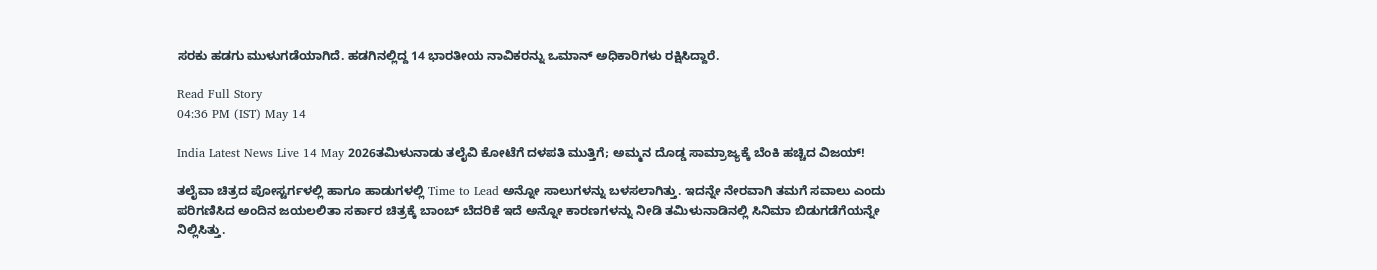ಸರಕು ಹಡಗು ಮುಳುಗಡೆಯಾಗಿದೆ. ಹಡಗಿನಲ್ಲಿದ್ದ 14 ಭಾರತೀಯ ನಾವಿಕರನ್ನು ಒಮಾನ್ ಅಧಿಕಾರಿಗಳು ರಕ್ಷಿಸಿದ್ದಾರೆ.

Read Full Story
04:36 PM (IST) May 14

India Latest News Live 14 May 2026ತಮಿಳುನಾಡು ತಲೈವಿ ಕೋಟೆಗೆ ದಳಪತಿ ಮುತ್ತಿಗೆ; ಅಮ್ಮನ ದೊಡ್ಡ ಸಾಮ್ರಾಜ್ಯಕ್ಕೆ ಬೆಂಕಿ ಹಚ್ಚಿದ ವಿಜಯ್!

ತಲೈವಾ ಚಿತ್ರದ ಪೋಸ್ಟರ್ಗಳಲ್ಲಿ ಹಾಗೂ ಹಾಡುಗಳಲ್ಲಿ Time to Lead ಅನ್ನೋ ಸಾಲುಗಳನ್ನು ಬಳಸಲಾಗಿತ್ತು. ಇದನ್ನೇ ನೇರವಾಗಿ ತಮಗೆ ಸವಾಲು ಎಂದು ಪರಿಗಣಿಸಿದ ಅಂದಿನ ಜಯಲಲಿತಾ ಸರ್ಕಾರ ಚಿತ್ರಕ್ಕೆ ಬಾಂಬ್ ಬೆದರಿಕೆ ಇದೆ ಅನ್ನೋ ಕಾರಣಗಳನ್ನು ನೀಡಿ ತಮಿಳುನಾಡಿನಲ್ಲಿ ಸಿನಿಮಾ ಬಿಡುಗಡೆಗೆಯನ್ನೇ ನಿಲ್ಲಿಸಿತ್ತು.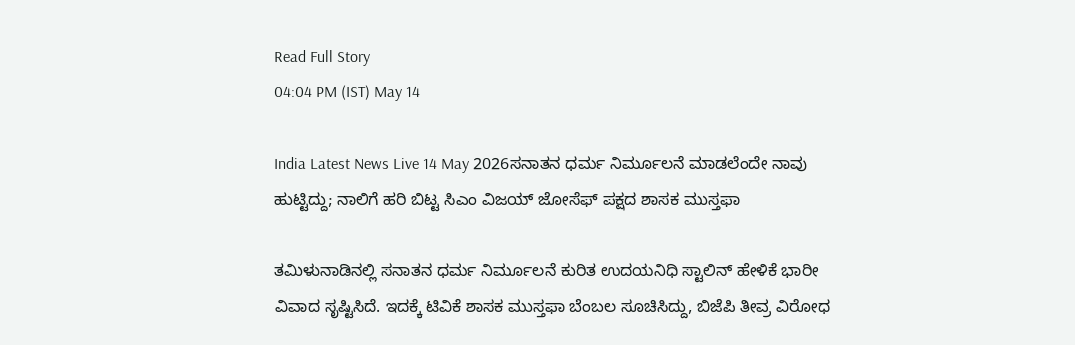Read Full Story
04:04 PM (IST) May 14

India Latest News Live 14 May 2026ಸನಾತನ ಧರ್ಮ ನಿರ್ಮೂಲನೆ ಮಾಡಲೆಂದೇ ನಾವು ಹುಟ್ಟಿದ್ದು; ನಾಲಿಗೆ ಹರಿ ಬಿಟ್ಟ ಸಿಎಂ ವಿಜಯ್ ಜೋಸೆಫ್ ಪಕ್ಷದ ಶಾಸಕ ಮುಸ್ತಫಾ

ತಮಿಳುನಾಡಿನಲ್ಲಿ ಸನಾತನ ಧರ್ಮ ನಿರ್ಮೂಲನೆ ಕುರಿತ ಉದಯನಿಧಿ ಸ್ಟಾಲಿನ್ ಹೇಳಿಕೆ ಭಾರೀ ವಿವಾದ ಸೃಷ್ಟಿಸಿದೆ. ಇದಕ್ಕೆ ಟಿವಿಕೆ ಶಾಸಕ ಮುಸ್ತಫಾ ಬೆಂಬಲ ಸೂಚಿಸಿದ್ದು, ಬಿಜೆಪಿ ತೀವ್ರ ವಿರೋಧ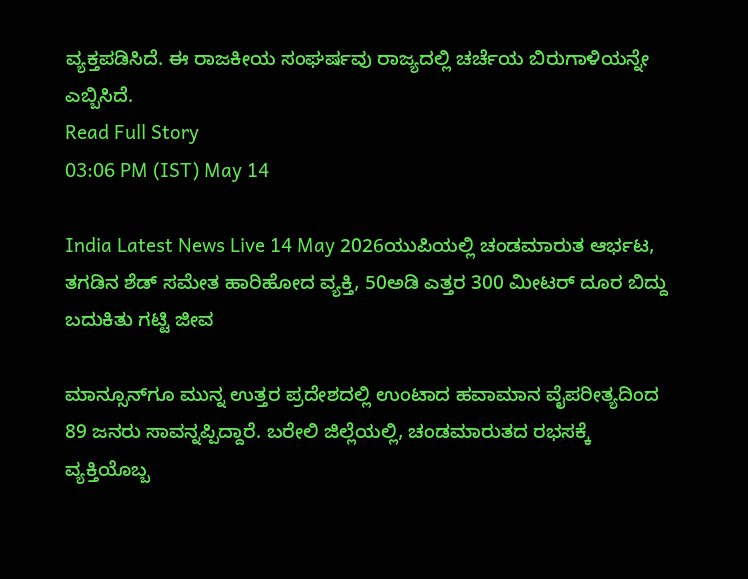ವ್ಯಕ್ತಪಡಿಸಿದೆ. ಈ ರಾಜಕೀಯ ಸಂಘರ್ಷವು ರಾಜ್ಯದಲ್ಲಿ ಚರ್ಚೆಯ ಬಿರುಗಾಳಿಯನ್ನೇ ಎಬ್ಬಿಸಿದೆ.
Read Full Story
03:06 PM (IST) May 14

India Latest News Live 14 May 2026ಯುಪಿಯಲ್ಲಿ ಚಂಡಮಾರುತ ಆರ್ಭಟ, ತಗಡಿನ ಶೆಡ್ ಸಮೇತ ಹಾರಿಹೋದ ವ್ಯಕ್ತಿ, 50ಅಡಿ ಎತ್ತರ 300 ಮೀಟರ್ ದೂರ ಬಿದ್ದು ಬದುಕಿತು ಗಟ್ಟಿ ಜೀವ

ಮಾನ್ಸೂನ್‌ಗೂ ಮುನ್ನ ಉತ್ತರ ಪ್ರದೇಶದಲ್ಲಿ ಉಂಟಾದ ಹವಾಮಾನ ವೈಪರೀತ್ಯದಿಂದ 89 ಜನರು ಸಾವನ್ನಪ್ಪಿದ್ದಾರೆ. ಬರೇಲಿ ಜಿಲ್ಲೆಯಲ್ಲಿ, ಚಂಡಮಾರುತದ ರಭಸಕ್ಕೆ ವ್ಯಕ್ತಿಯೊಬ್ಬ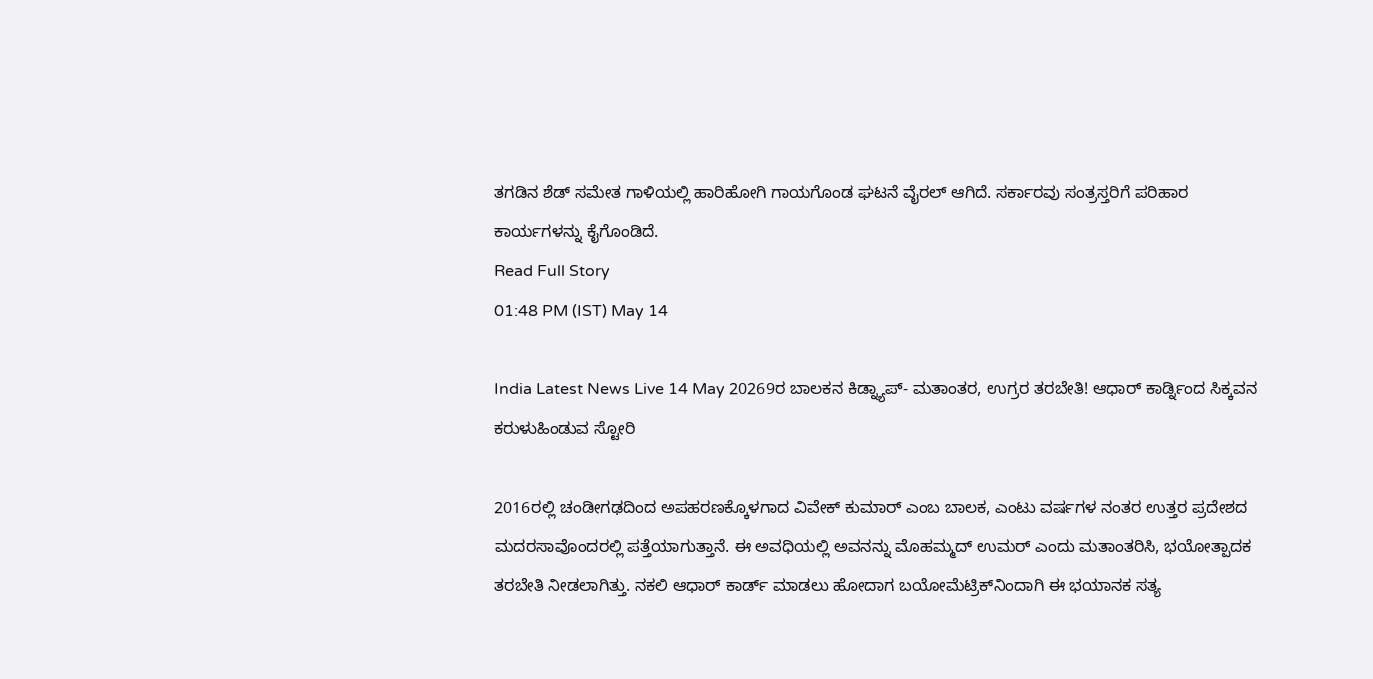ತಗಡಿನ ಶೆಡ್ ಸಮೇತ ಗಾಳಿಯಲ್ಲಿ ಹಾರಿಹೋಗಿ ಗಾಯಗೊಂಡ ಘಟನೆ ವೈರಲ್ ಆಗಿದೆ. ಸರ್ಕಾರವು ಸಂತ್ರಸ್ತರಿಗೆ ಪರಿಹಾರ ಕಾರ್ಯಗಳನ್ನು ಕೈಗೊಂಡಿದೆ.
Read Full Story
01:48 PM (IST) May 14

India Latest News Live 14 May 20269ರ ಬಾಲಕನ ಕಿಡ್ನ್ಯಾಪ್- ಮತಾಂತರ, ಉಗ್ರರ ತರಬೇತಿ! ಆಧಾರ್ ಕಾರ್ಡ್ನಿಂದ ಸಿಕ್ಕವನ ಕರುಳುಹಿಂಡುವ ಸ್ಟೋರಿ

2016ರಲ್ಲಿ ಚಂಡೀಗಢದಿಂದ ಅಪಹರಣಕ್ಕೊಳಗಾದ ವಿವೇಕ್ ಕುಮಾರ್ ಎಂಬ ಬಾಲಕ, ಎಂಟು ವರ್ಷಗಳ ನಂತರ ಉತ್ತರ ಪ್ರದೇಶದ ಮದರಸಾವೊಂದರಲ್ಲಿ ಪತ್ತೆಯಾಗುತ್ತಾನೆ. ಈ ಅವಧಿಯಲ್ಲಿ ಅವನನ್ನು ಮೊಹಮ್ಮದ್ ಉಮರ್ ಎಂದು ಮತಾಂತರಿಸಿ, ಭಯೋತ್ಪಾದಕ ತರಬೇತಿ ನೀಡಲಾಗಿತ್ತು. ನಕಲಿ ಆಧಾರ್ ಕಾರ್ಡ್ ಮಾಡಲು ಹೋದಾಗ ಬಯೋಮೆಟ್ರಿಕ್‌ನಿಂದಾಗಿ ಈ ಭಯಾನಕ ಸತ್ಯ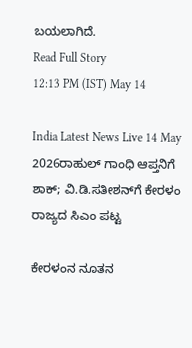ಬಯಲಾಗಿದೆ.
Read Full Story
12:13 PM (IST) May 14

India Latest News Live 14 May 2026ರಾಹುಲ್ ಗಾಂಧಿ ಆಪ್ತನಿಗೆ ಶಾಕ್; ವಿ.ಡಿ.ಸತೀಶನ್‌ಗೆ ಕೇರಳಂ ರಾಜ್ಯದ ಸಿಎಂ ಪಟ್ಟ

ಕೇರಳಂನ ನೂತನ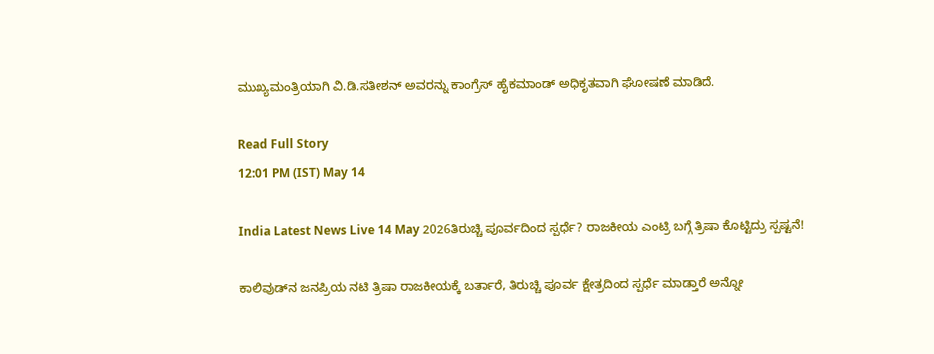ಮುಖ್ಯಮಂತ್ರಿಯಾಗಿ ವಿ.ಡಿ.ಸತೀಶನ್ ಅವರನ್ನು ಕಾಂಗ್ರೆಸ್ ಹೈಕಮಾಂಡ್ ಅಧಿಕೃತವಾಗಿ ಘೋಷಣೆ ಮಾಡಿದೆ.

Read Full Story
12:01 PM (IST) May 14

India Latest News Live 14 May 2026ತಿರುಚ್ಚಿ ಪೂರ್ವದಿಂದ ಸ್ಪರ್ಧೆ? ರಾಜಕೀಯ ಎಂಟ್ರಿ ಬಗ್ಗೆ ತ್ರಿಷಾ ಕೊಟ್ಟಿದ್ರು ಸ್ಪಷ್ಟನೆ!

ಕಾಲಿವುಡ್‌ನ ಜನಪ್ರಿಯ ನಟಿ ತ್ರಿಷಾ ರಾಜಕೀಯಕ್ಕೆ ಬರ್ತಾರೆ, ತಿರುಚ್ಚಿ ಪೂರ್ವ ಕ್ಷೇತ್ರದಿಂದ ಸ್ಪರ್ಧೆ ಮಾಡ್ತಾರೆ ಅನ್ನೋ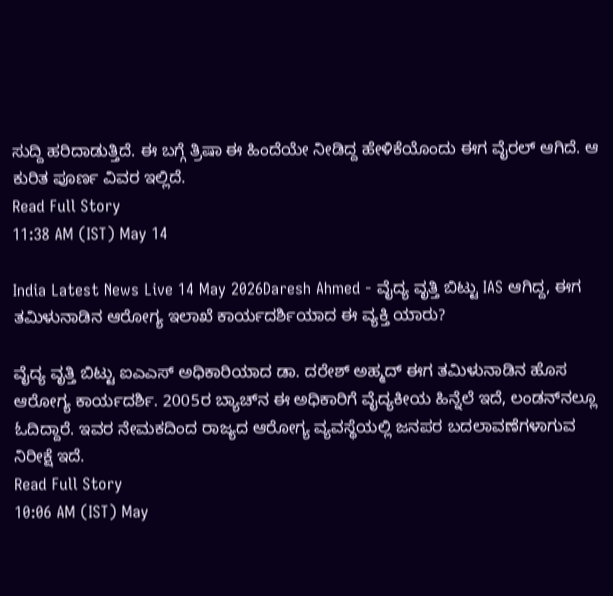ಸುದ್ದಿ ಹರಿದಾಡುತ್ತಿದೆ. ಈ ಬಗ್ಗೆ ತ್ರಿಷಾ ಈ ಹಿಂದೆಯೇ ನೀಡಿದ್ದ ಹೇಳಿಕೆಯೊಂದು ಈಗ ವೈರಲ್ ಆಗಿದೆ. ಆ ಕುರಿತ ಪೂರ್ಣ ವಿವರ ಇಲ್ಲಿದೆ.
Read Full Story
11:38 AM (IST) May 14

India Latest News Live 14 May 2026Daresh Ahmed - ವೈದ್ಯ ವೃತ್ತಿ ಬಿಟ್ಟು IAS ಆಗಿದ್ದ, ಈಗ ತಮಿಳುನಾಡಿನ ಆರೋಗ್ಯ ಇಲಾಖೆ ಕಾರ್ಯದರ್ಶಿಯಾದ ಈ ವ್ಯಕ್ತಿ ಯಾರು?

ವೈದ್ಯ ವೃತ್ತಿ ಬಿಟ್ಟು ಐಎಎಸ್ ಅಧಿಕಾರಿಯಾದ ಡಾ. ದರೇಶ್ ಅಹ್ಮದ್ ಈಗ ತಮಿಳುನಾಡಿನ ಹೊಸ ಆರೋಗ್ಯ ಕಾರ್ಯದರ್ಶಿ. 2005ರ ಬ್ಯಾಚ್‌ನ ಈ ಅಧಿಕಾರಿಗೆ ವೈದ್ಯಕೀಯ ಹಿನ್ನೆಲೆ ಇದೆ, ಲಂಡನ್‌ನಲ್ಲೂ ಓದಿದ್ದಾರೆ. ಇವರ ನೇಮಕದಿಂದ ರಾಜ್ಯದ ಆರೋಗ್ಯ ವ್ಯವಸ್ಥೆಯಲ್ಲಿ ಜನಪರ ಬದಲಾವಣೆಗಳಾಗುವ ನಿರೀಕ್ಷೆ ಇದೆ.
Read Full Story
10:06 AM (IST) May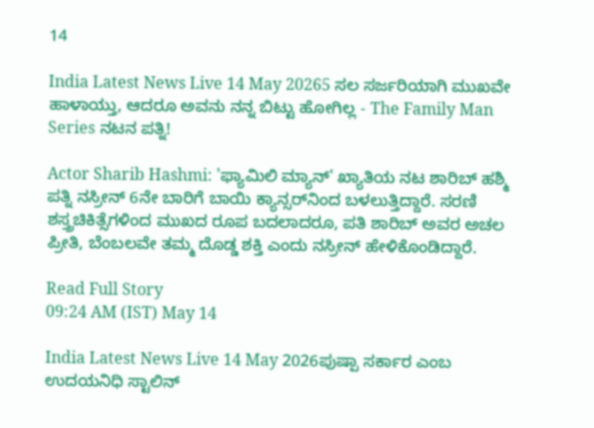14

India Latest News Live 14 May 20265 ಸಲ ಸರ್ಜರಿಯಾಗಿ ಮುಖವೇ ಹಾಳಾಯ್ತು, ಆದರೂ ಅವನು ನನ್ನ ಬಿಟ್ಟು ಹೋಗಿಲ್ಲ - The Family Man Series ನಟನ ಪತ್ನಿ!

Actor Sharib Hashmi: 'ಫ್ಯಾಮಿಲಿ ಮ್ಯಾನ್' ಖ್ಯಾತಿಯ ನಟ ಶಾರಿಬ್ ಹಶ್ಮಿ ಪತ್ನಿ ನಸ್ರೀನ್ 6ನೇ ಬಾರಿಗೆ ಬಾಯಿ ಕ್ಯಾನ್ಸರ್‌ನಿಂದ ಬಳಲುತ್ತಿದ್ದಾರೆ. ಸರಣಿ ಶಸ್ತ್ರಚಿಕಿತ್ಸೆಗಳಿಂದ ಮುಖದ ರೂಪ ಬದಲಾದರೂ, ಪತಿ ಶಾರಿಬ್ ಅವರ ಅಚಲ ಪ್ರೀತಿ, ಬೆಂಬಲವೇ ತಮ್ಮ ದೊಡ್ಡ ಶಕ್ತಿ ಎಂದು ನಸ್ರೀನ್ ಹೇಳಿಕೊಂಡಿದ್ದಾರೆ.

Read Full Story
09:24 AM (IST) May 14

India Latest News Live 14 May 2026ಪುಷ್ಪಾ ಸರ್ಕಾರ ಎಂಬ ಉದಯನಿಧಿ ಸ್ಟಾಲಿನ್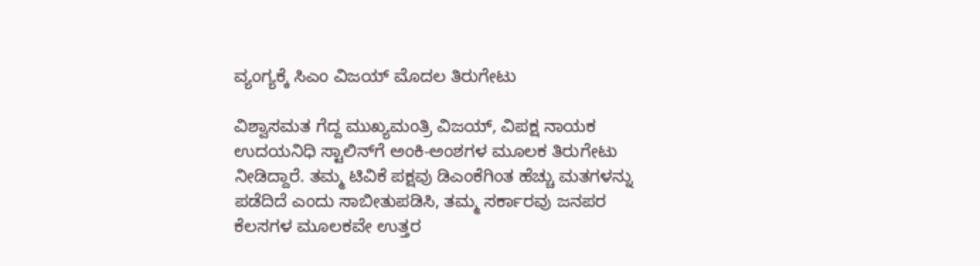ವ್ಯಂಗ್ಯಕ್ಕೆ ಸಿಎಂ ವಿಜಯ್ ಮೊದಲ ತಿರುಗೇಟು

ವಿಶ್ವಾಸಮತ ಗೆದ್ದ ಮುಖ್ಯಮಂತ್ರಿ ವಿಜಯ್, ವಿಪಕ್ಷ ನಾಯಕ ಉದಯನಿಧಿ ಸ್ಟಾಲಿನ್‌ಗೆ ಅಂಕಿ-ಅಂಶಗಳ ಮೂಲಕ ತಿರುಗೇಟು ನೀಡಿದ್ದಾರೆ. ತಮ್ಮ ಟಿವಿಕೆ ಪಕ್ಷವು ಡಿಎಂಕೆಗಿಂತ ಹೆಚ್ಚು ಮತಗಳನ್ನು ಪಡೆದಿದೆ ಎಂದು ಸಾಬೀತುಪಡಿಸಿ, ತಮ್ಮ ಸರ್ಕಾರವು ಜನಪರ ಕೆಲಸಗಳ ಮೂಲಕವೇ ಉತ್ತರ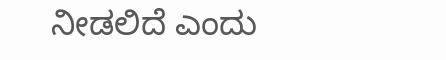ನೀಡಲಿದೆ ಎಂದು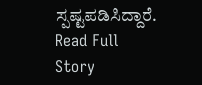ಸ್ಪಷ್ಟಪಡಿಸಿದ್ದಾರೆ.
Read Full Story